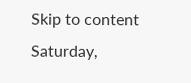Skip to content
Saturday,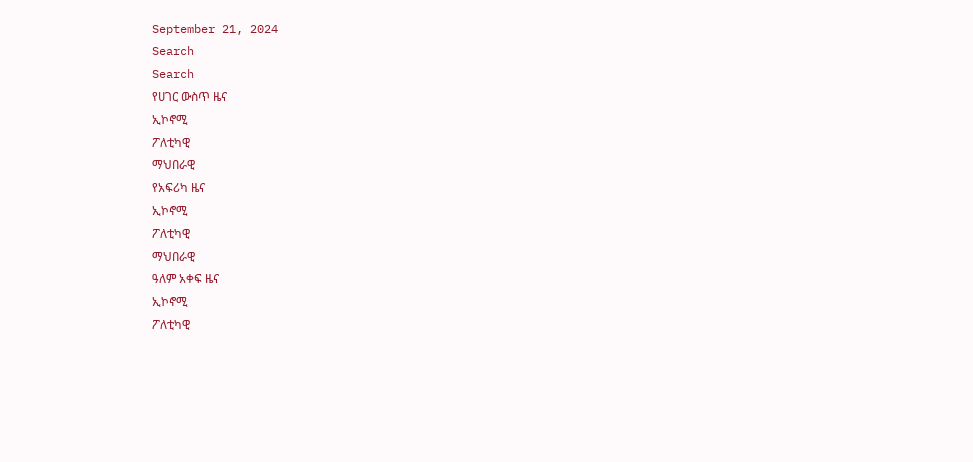September 21, 2024
Search
Search
የሀገር ውስጥ ዜና
ኢኮኖሚ
ፖለቲካዊ
ማህበራዊ
የአፍሪካ ዜና
ኢኮኖሚ
ፖለቲካዊ
ማህበራዊ
ዓለም አቀፍ ዜና
ኢኮኖሚ
ፖለቲካዊ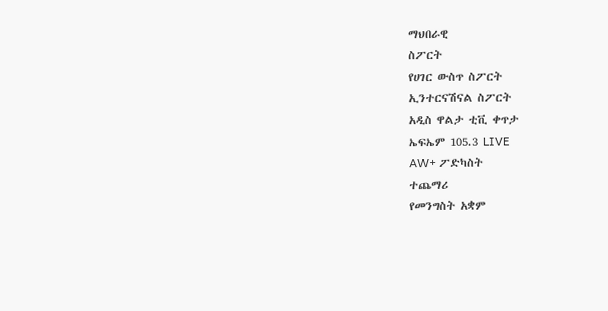ማህበራዊ
ስፖርት
የሀገር ውስጥ ስፖርት
ኢንተርናሽናል ስፖርት
አዲስ ዋልታ ቲቪ ቀጥታ
ኤፍኤም 105.3 LIVE
AW+ ፖድካስት
ተጨማሪ
የመንግስት አቋም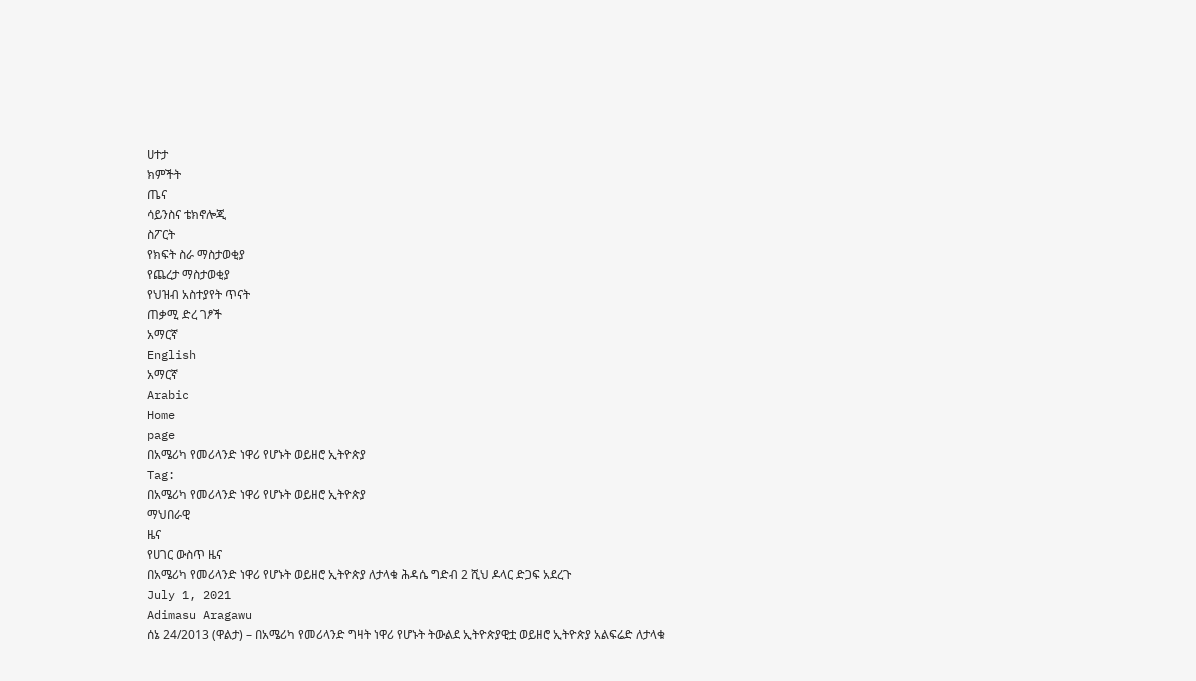ሀተታ
ክምችት
ጤና
ሳይንስና ቴክኖሎጂ
ስፖርት
የክፍት ስራ ማስታወቂያ
የጨረታ ማስታወቂያ
የህዝብ አስተያየት ጥናት
ጠቃሚ ድረ ገፆች
አማርኛ
English
አማርኛ
Arabic
Home
page
በአሜሪካ የመሪላንድ ነዋሪ የሆኑት ወይዘሮ ኢትዮጵያ
Tag:
በአሜሪካ የመሪላንድ ነዋሪ የሆኑት ወይዘሮ ኢትዮጵያ
ማህበራዊ
ዜና
የሀገር ውስጥ ዜና
በአሜሪካ የመሪላንድ ነዋሪ የሆኑት ወይዘሮ ኢትዮጵያ ለታላቁ ሕዳሴ ግድብ 2 ሺህ ዶላር ድጋፍ አደረጉ
July 1, 2021
Adimasu Aragawu
ሰኔ 24/2013 (ዋልታ) – በአሜሪካ የመሪላንድ ግዛት ነዋሪ የሆኑት ትውልደ ኢትዮጵያዊቷ ወይዘሮ ኢትዮጵያ አልፍሬድ ለታላቁ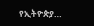የኢትዮጵያ…